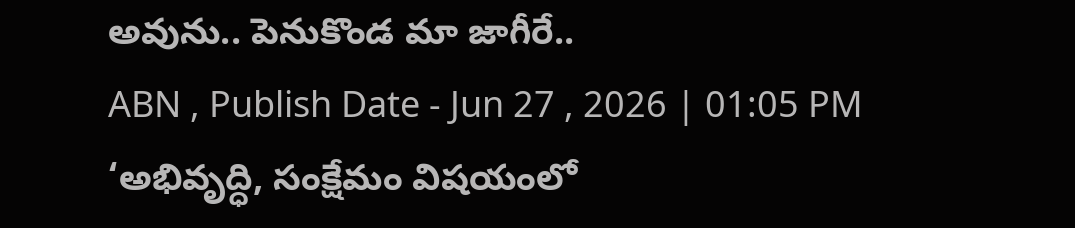అవును.. పెనుకొండ మా జాగీరే..
ABN , Publish Date - Jun 27 , 2026 | 01:05 PM
‘అభివృద్ధి, సంక్షేమం విషయంలో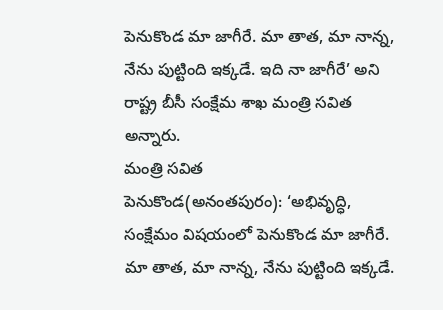పెనుకొండ మా జాగీరే. మా తాత, మా నాన్న, నేను పుట్టింది ఇక్కడే. ఇది నా జాగీరే’ అని రాష్ట్ర బీసీ సంక్షేమ శాఖ మంత్రి సవిత అన్నారు.
మంత్రి సవిత
పెనుకొండ(అనంతపురం): ‘అభివృద్ధి, సంక్షేమం విషయంలో పెనుకొండ మా జాగీరే. మా తాత, మా నాన్న, నేను పుట్టింది ఇక్కడే.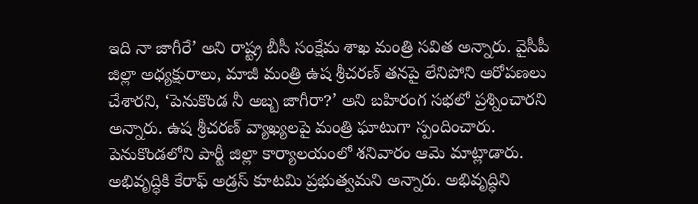ఇది నా జాగీరే’ అని రాష్ట్ర బీసీ సంక్షేమ శాఖ మంత్రి సవిత అన్నారు. వైసీపీ జిల్లా అధ్యక్షురాలు, మాజీ మంత్రి ఉష శ్రీచరణ్ తనపై లేనిపోని ఆరోపణలు చేశారని, ‘పెనుకొండ నీ అబ్బ జాగీరా?’ అని బహిరంగ సభలో ప్రశ్నించారని అన్నారు. ఉష శ్రీచరణ్ వ్యాఖ్యలపై మంత్రి ఘాటుగా స్పందించారు. పెనుకొండలోని పార్టీ జిల్లా కార్యాలయంలో శనివారం ఆమె మాట్లాడారు. అభివృద్ధికి కేరాఫ్ అడ్రస్ కూటమి ప్రభుత్వమని అన్నారు. అభివృద్ధిని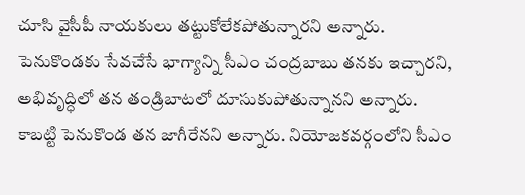చూసి వైసీపీ నాయకులు తట్టుకోలేకపోతున్నారని అన్నారు.
పెనుకొండకు సేవచేసే భాగ్యాన్ని సీఎం చంద్రబాబు తనకు ఇచ్చారని, అభివృద్ధిలో తన తండ్రిబాటలో దూసుకుపోతున్నానని అన్నారు. కాబట్టి పెనుకొండ తన జాగీరేనని అన్నారు. నియోజకవర్గంలోని సీఎం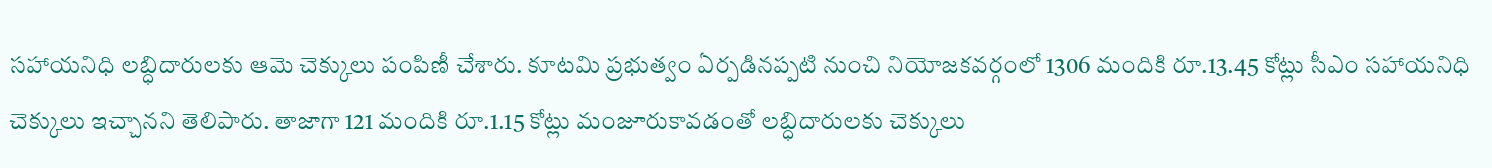సహాయనిధి లబ్ధిదారులకు ఆమె చెక్కులు పంపిణీ చేశారు. కూటమి ప్రభుత్వం ఏర్పడినప్పటి నుంచి నియోజకవర్గంలో 1306 మందికి రూ.13.45 కోట్లు సీఎం సహాయనిధి చెక్కులు ఇచ్చానని తెలిపారు. తాజాగా 121 మందికి రూ.1.15 కోట్లు మంజూరుకావడంతో లబ్ధిదారులకు చెక్కులు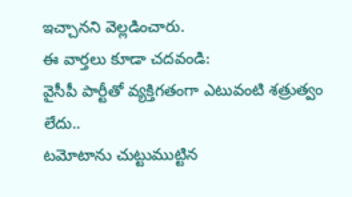ఇచ్చానని వెల్లడించారు.
ఈ వార్తలు కూడా చదవండి:
వైసీపీ పార్టీతో వ్యక్తిగతంగా ఎటువంటి శత్రుత్వం లేదు..
టమోటాను చుట్టుముట్టిన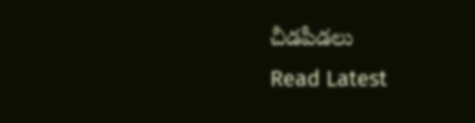చీడపీడలు
Read Latest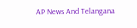AP News And Telangana